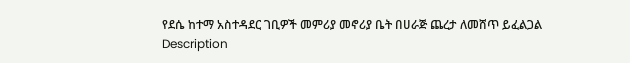የደሴ ከተማ አስተዳደር ገቢዎች መምሪያ መኖሪያ ቤት በሀራጅ ጨረታ ለመሸጥ ይፈልጋል
Description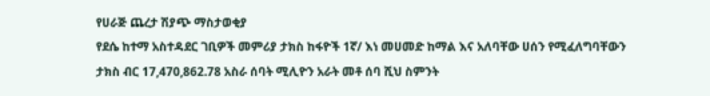የሀራጅ ጨረታ ሽያጭ ማስታወቂያ
የደሴ ከተማ አስተዳደር ገቢዎች መምሪያ ታክስ ከፋዮች 1ኛ/ እነ መሀመድ ከማል እና አለባቸው ሀሰን የሚፈለግባቸውን ታክስ ብር 17,470,862.78 አስራ ሰባት ሚሊዮን አራት መቶ ሰባ ሺህ ስምንት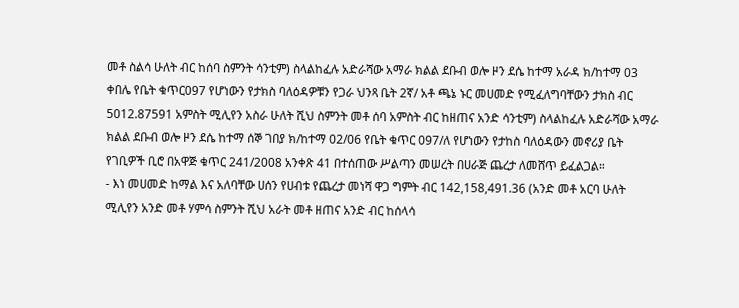መቶ ስልሳ ሁለት ብር ከሰባ ስምንት ሳንቲም) ስላልከፈሉ አድራሻው አማራ ክልል ደቡብ ወሎ ዞን ደሴ ከተማ አራዳ ክ/ከተማ 03 ቀበሌ የቤት ቁጥር097 የሆነውን የታክስ ባለዕዳዎቹን የጋራ ህንጻ ቤት 2ኛ/ አቶ ጫኔ ኑር መሀመድ የሚፈለግባቸውን ታክስ ብር 5012.87591 አምስት ሚሊየን አስራ ሁለት ሺህ ስምንት መቶ ሰባ አምስት ብር ከዘጠና አንድ ሳንቲም) ስላልከፈሉ አድራሻው አማራ ክልል ደቡብ ወሎ ዞን ደሴ ከተማ ሰኞ ገበያ ክ/ከተማ 02/06 የቤት ቁጥር 097/ለ የሆነውን የታከስ ባለዕዳውን መኖሪያ ቤት የገቢዎች ቢሮ በአዋጅ ቁጥር 241/2008 አንቀጽ 41 በተሰጠው ሥልጣን መሠረት በሀራጅ ጨረታ ለመሸጥ ይፈልጋል።
- እነ መሀመድ ከማል እና አለባቸው ሀሰን የሀብቱ የጨረታ መነሻ ዋጋ ግምት ብር 142,158,491.36 (አንድ መቶ አርባ ሁለት ሚሊየን አንድ መቶ ሃምሳ ስምንት ሺህ አራት መቶ ዘጠና አንድ ብር ከሰላሳ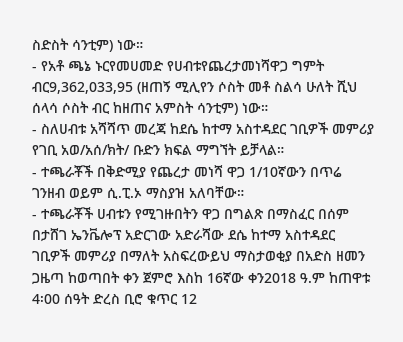ስድስት ሳንቲም) ነው።
- የአቶ ጫኔ ኑርየመሀመድ የሀብቱየጨረታመነሻዋጋ ግምት ብር9,362,033,95 (ዘጠኝ ሚሊየን ሶስት መቶ ስልሳ ሁለት ሺህ ሰላሳ ሶስት ብር ከዘጠና አምስት ሳንቲም) ነው።
- ስለሀብቱ አሻሻጥ መረጃ ከደሴ ከተማ አስተዳደር ገቢዎች መምሪያ የገቢ አወ/አሰ/ክት/ ቡድን ክፍል ማግኘት ይቻላል።
- ተጫራቾች በቅድሚያ የጨረታ መነሻ ዋጋ 1/10ኛውን በጥሬ ገንዘብ ወይም ሲ.ፒ.ኦ ማስያዝ አለባቸው።
- ተጫራቾች ሀብቱን የሚገዙበትን ዋጋ በግልጽ በማስፈር በሰም በታሸገ ኤንቬሎፕ አድርገው አድራሻው ደሴ ከተማ አስተዳደር ገቢዎች መምሪያ በማለት አስፍረውይህ ማስታወቂያ በአድስ ዘመን ጋዜጣ ከወጣበት ቀን ጀምሮ እስከ 16ኛው ቀን2018 ዓ.ም ከጠዋቱ 4፡00 ሰዓት ድረስ ቢሮ ቁጥር 12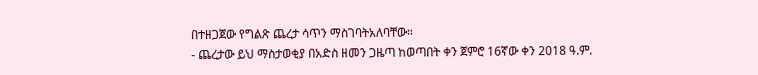በተዘጋጀው የግልጽ ጨረታ ሳጥን ማስገባትአለባቸው።
- ጨረታው ይህ ማስታወቂያ በአድስ ዘመን ጋዜጣ ከወጣበት ቀን ጀምሮ 16ኛው ቀን 2018 ዓ.ም.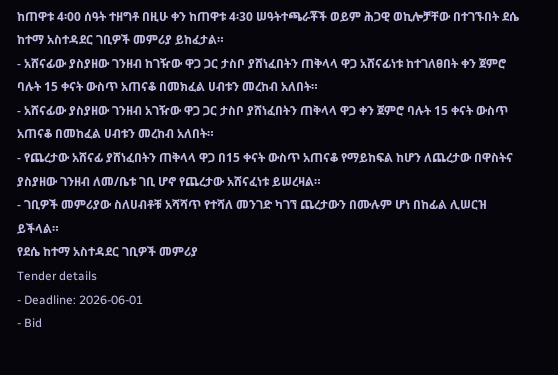ከጠዋቱ 4፡00 ሰዓት ተዘግቶ በዚሁ ቀን ከጠዋቱ 4፡30 ሠዓትተጫራቾች ወይም ሕጋዊ ወኪሎቻቸው በተገኙበት ደሴ ከተማ አስተዳደር ገቢዎች መምሪያ ይከፈታል።
- አሸናፊው ያስያዘው ገንዘብ ከገዥው ዋጋ ጋር ታስቦ ያሸነፈበትን ጠቅላላ ዋጋ አሸናፊነቱ ከተገለፀበት ቀን ጀምሮ ባሉት 15 ቀናት ውስጥ አጠናቆ በመክፈል ሀብቱን መረከብ አለበት።
- አሸናፊው ያስያዘው ገንዘብ አገዥው ዋጋ ጋር ታስቦ ያሸነፈበትን ጠቅላላ ዋጋ ቀን ጀምሮ ባሉት 15 ቀናት ውስጥ አጠናቆ በመከፈል ሀብቱን መረከብ አለበት።
- የጨረታው አሸናፊ ያሸነፈበትን ጠቅላላ ዋጋ በ15 ቀናት ውስጥ አጠናቆ የማይከፍል ከሆን ለጨረታው በዋስትና ያስያዘው ገንዘብ ለመ/ቤቱ ገቢ ሆኖ የጨረታው አሸናፈነቱ ይሠረዛል።
- ገቢዎች መምሪያው ስለሀብቶቹ አሻሻጥ የተሻለ መንገድ ካገኘ ጨረታውን በሙሉም ሆነ በከፊል ሊሠርዝ ይችላል።
የደሴ ከተማ አስተዳደር ገቢዎች መምሪያ
Tender details
- Deadline: 2026-06-01
- Bid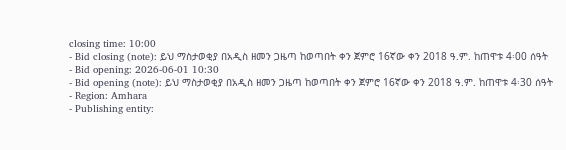closing time: 10:00
- Bid closing (note): ይህ ማስታወቂያ በአዲስ ዘመን ጋዜጣ ከወጣበት ቀን ጀምሮ 16ኛው ቀን 2018 ዓ.ም. ከጠዋቱ 4፡00 ሰዓት
- Bid opening: 2026-06-01 10:30
- Bid opening (note): ይህ ማስታወቂያ በአዲስ ዘመን ጋዜጣ ከወጣበት ቀን ጀምሮ 16ኛው ቀን 2018 ዓ.ም. ከጠዋቱ 4፡30 ሰዓት
- Region: Amhara
- Publishing entity: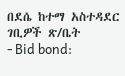በደሴ ከተማ አስተዳደር ገቢዎች ጽ/ቤት
- Bid bond: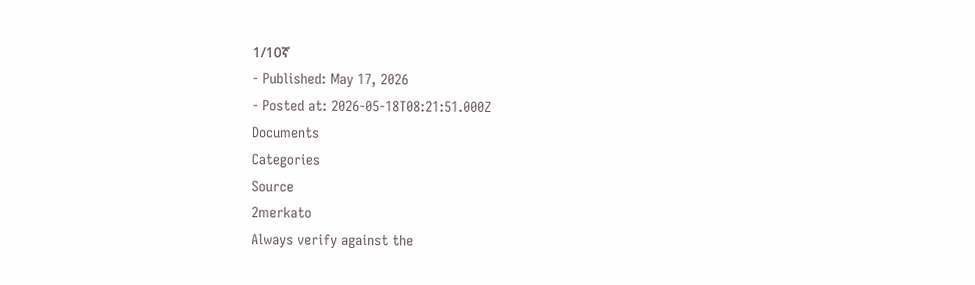1/10ኛ
- Published: May 17, 2026
- Posted at: 2026-05-18T08:21:51.000Z
Documents
Categories
Source
2merkato
Always verify against the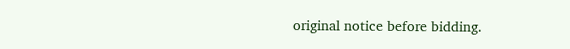original notice before bidding.